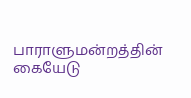பாராளுமன்றத்தின் கையேடு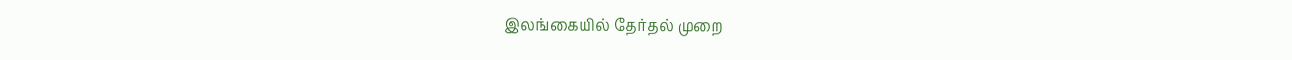இலங்கையில் தேர்தல் முறை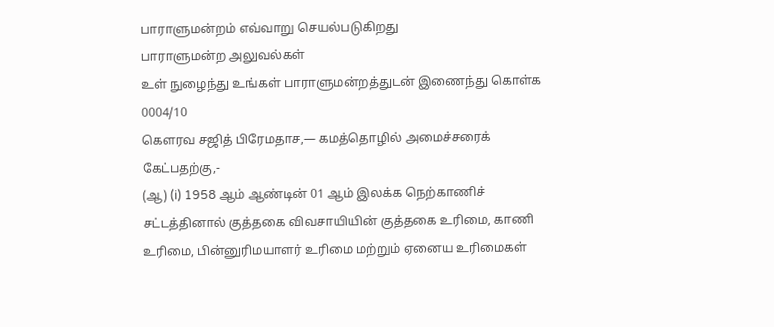பாராளுமன்றம் எவ்வாறு செயல்படுகிறது
பாராளுமன்ற அலுவல்கள்
உள் நுழைந்து உங்கள் பாராளுமன்றத்துடன் இணைந்து கொள்க
0004/10
கெளரவ சஜித் பிரேமதாச,— கமத்தொழில் அமைச்சரைக் கேட்பதற்கு,-
(ஆ) (i) 1958 ஆம் ஆண்டின் 01 ஆம் இலக்க நெற்காணிச் சட்டத்தினால் குத்தகை விவசாயியின் குத்தகை உரிமை, காணி உரிமை, பின்னுரிமயாளர் உரிமை மற்றும் ஏனைய உரிமைகள்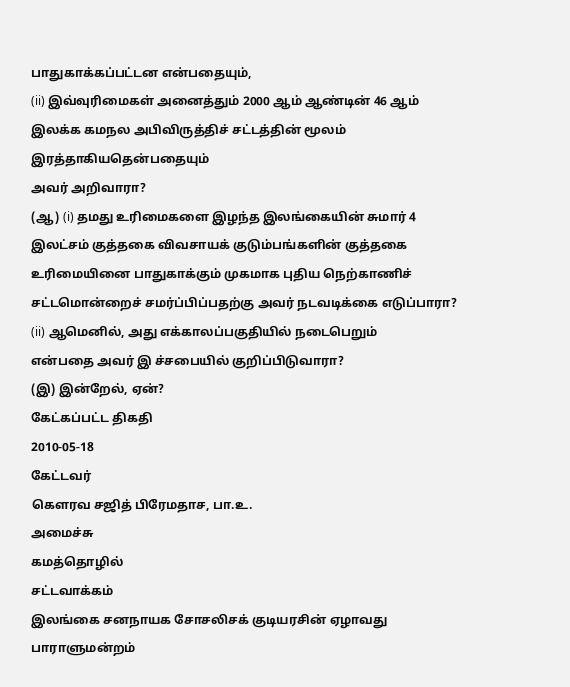பாதுகாக்கப்பட்டன என்பதையும்,
(ii) இவ்வுரிமைகள் அனைத்தும் 2000 ஆம் ஆண்டின் 46 ஆம் இலக்க கமநல அபிவிருத்திச் சட்டத்தின் மூலம் இரத்தாகியதென்பதையும்
அவர் அறிவாரா?
(ஆ) (i) தமது உரிமைகளை இழந்த இலங்கையின் சுமார் 4 இலட்சம் குத்தகை விவசாயக் குடும்பங்களின் குத்தகை உரிமையினை பாதுகாக்கும் முகமாக புதிய நெற்காணிச் சட்டமொன்றைச் சமர்ப்பிப்பதற்கு அவர் நடவடிக்கை எடுப்பாரா?
(ii) ஆமெனில், அது எக்காலப்பகுதியில் நடைபெறும்
என்பதை அவர் இ ச்சபையில் குறிப்பிடுவாரா?
(இ) இன்றேல், ஏன்?
கேட்கப்பட்ட திகதி
2010-05-18
கேட்டவர்
கௌரவ சஜித் பிரேமதாச, பா.உ.
அமைச்சு
கமத்தொழில்
சட்டவாக்கம்
இலங்கை சனநாயக சோசலிசக் குடியரசின் ஏழாவது பாராளுமன்றம்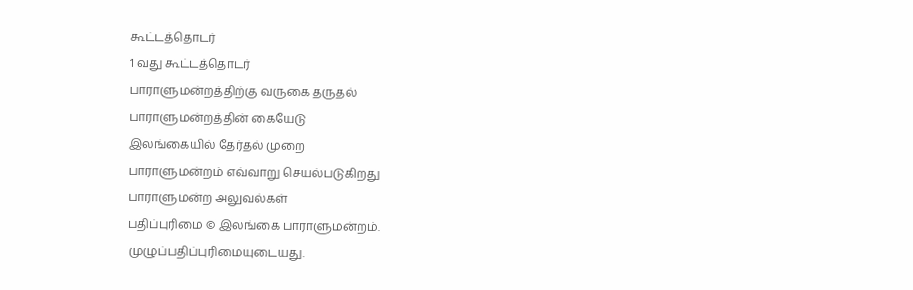கூட்டத்தொடர்
1 வது கூட்டத்தொடர்
பாராளுமன்றத்திற்கு வருகை தருதல்
பாராளுமன்றத்தின் கையேடு
இலங்கையில் தேர்தல் முறை
பாராளுமன்றம் எவ்வாறு செயல்படுகிறது
பாராளுமன்ற அலுவல்கள்
பதிப்புரிமை © இலங்கை பாராளுமன்றம்.
முழுப்பதிப்புரிமையுடையது.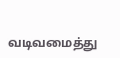வடிவமைத்து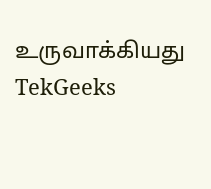உருவாக்கியது TekGeeks